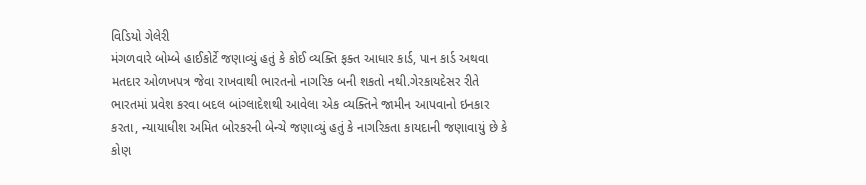વિડિયો ગેલેરી
મંગળવારે બોમ્બે હાઈકોર્ટે જણાવ્યું હતું કે કોઈ વ્યક્તિ ફક્ત આધાર કાર્ડ, પાન કાર્ડ અથવા મતદાર ઓળખપત્ર જેવા રાખવાથી ભારતનો નાગરિક બની શકતો નથી.ગેરકાયદેસર રીતે ભારતમાં પ્રવેશ કરવા બદલ બાંગ્લાદેશથી આવેલા એક વ્યક્તિને જામીન આપવાનો ઇનકાર કરતા, ન્યાયાધીશ અમિત બોરકરની બેન્ચે જણાવ્યું હતું કે નાગરિકતા કાયદાની જણાવાયું છે કે કોણ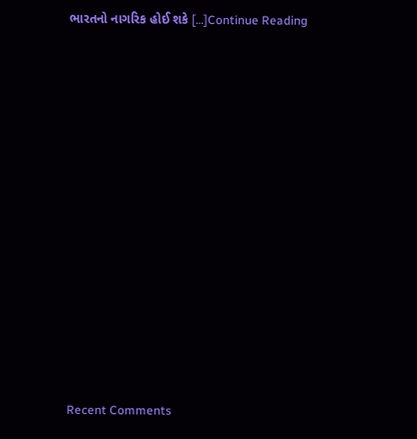ભારતનો નાગરિક હોઈ શકે […]Continue Reading


















Recent Comments